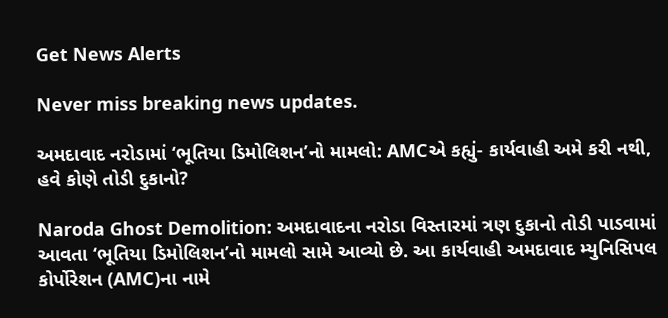Get News Alerts

Never miss breaking news updates.

અમદાવાદ નરોડામાં ‘ભૂતિયા ડિમોલિશન’નો મામલો: AMCએ કહ્યું- કાર્યવાહી અમે કરી નથી, હવે કોણે તોડી દુકાનો?

Naroda Ghost Demolition: અમદાવાદના નરોડા વિસ્તારમાં ત્રણ દુકાનો તોડી પાડવામાં આવતા ‘ભૂતિયા ડિમોલિશન’નો મામલો સામે આવ્યો છે. આ કાર્યવાહી અમદાવાદ મ્યુનિસિપલ કોર્પોરેશન (AMC)ના નામે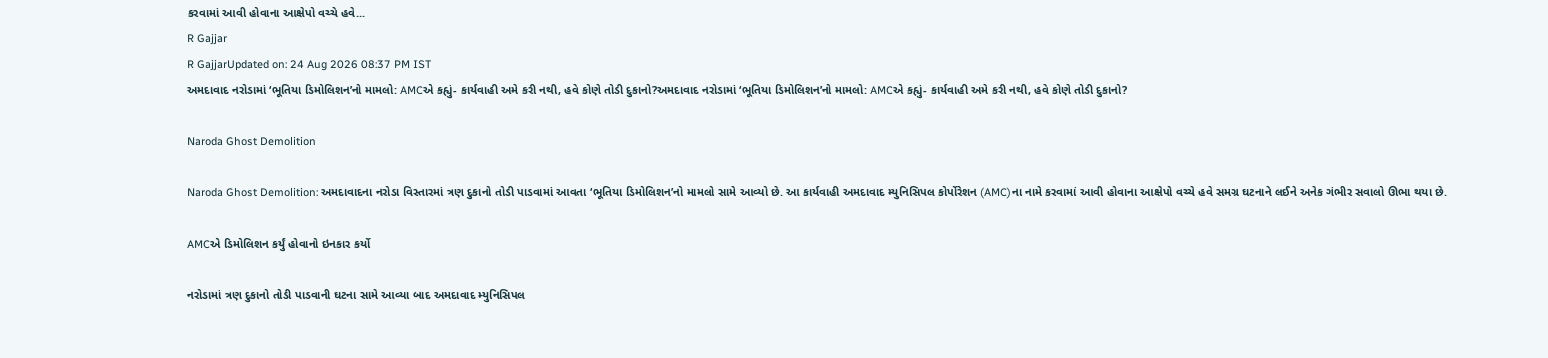કરવામાં આવી હોવાના આક્ષેપો વચ્ચે હવે...
R Gajjar
R GajjarUpdated on: 24 Aug 2026 08:37 PM IST
અમદાવાદ નરોડામાં ‘ભૂતિયા ડિમોલિશન’નો મામલો: AMCએ કહ્યું- કાર્યવાહી અમે કરી નથી, હવે કોણે તોડી દુકાનો?અમદાવાદ નરોડામાં ‘ભૂતિયા ડિમોલિશન’નો મામલો: AMCએ કહ્યું- કાર્યવાહી અમે કરી નથી, હવે કોણે તોડી દુકાનો?

Naroda Ghost Demolition

Naroda Ghost Demolition: અમદાવાદના નરોડા વિસ્તારમાં ત્રણ દુકાનો તોડી પાડવામાં આવતા ‘ભૂતિયા ડિમોલિશન’નો મામલો સામે આવ્યો છે. આ કાર્યવાહી અમદાવાદ મ્યુનિસિપલ કોર્પોરેશન (AMC)ના નામે કરવામાં આવી હોવાના આક્ષેપો વચ્ચે હવે સમગ્ર ઘટનાને લઈને અનેક ગંભીર સવાલો ઊભા થયા છે.

AMCએ ડિમોલિશન કર્યું હોવાનો ઇનકાર કર્યો

નરોડામાં ત્રણ દુકાનો તોડી પાડવાની ઘટના સામે આવ્યા બાદ અમદાવાદ મ્યુનિસિપલ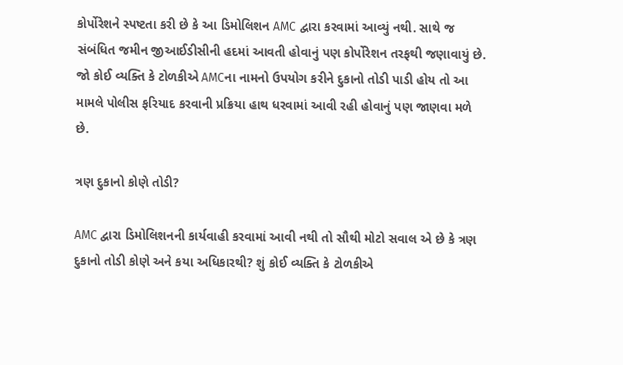કોર્પોરેશને સ્પષ્ટતા કરી છે કે આ ડિમોલિશન AMC દ્વારા કરવામાં આવ્યું નથી. સાથે જ સંબંધિત જમીન જીઆઈડીસીની હદમાં આવતી હોવાનું પણ કોર્પોરેશન તરફથી જણાવાયું છે. જો કોઈ વ્યક્તિ કે ટોળકીએ AMCના નામનો ઉપયોગ કરીને દુકાનો તોડી પાડી હોય તો આ મામલે પોલીસ ફરિયાદ કરવાની પ્રક્રિયા હાથ ધરવામાં આવી રહી હોવાનું પણ જાણવા મળે છે.

ત્રણ દુકાનો કોણે તોડી?

AMC દ્વારા ડિમોલિશનની કાર્યવાહી કરવામાં આવી નથી તો સૌથી મોટો સવાલ એ છે કે ત્રણ દુકાનો તોડી કોણે અને કયા અધિકારથી? શું કોઈ વ્યક્તિ કે ટોળકીએ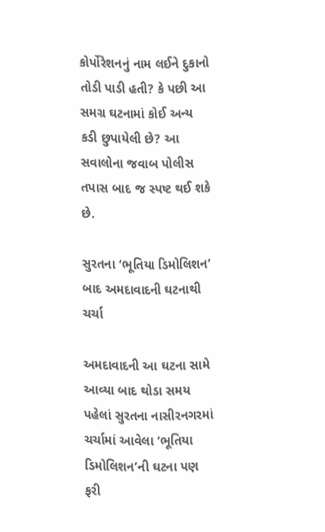કોર્પોરેશનનું નામ લઈને દુકાનો તોડી પાડી હતી? કે પછી આ સમગ્ર ઘટનામાં કોઈ અન્ય કડી છુપાયેલી છે? આ સવાલોના જવાબ પોલીસ તપાસ બાદ જ સ્પષ્ટ થઈ શકે છે.

સુરતના ‘ભૂતિયા ડિમોલિશન’ બાદ અમદાવાદની ઘટનાથી ચર્ચા

અમદાવાદની આ ઘટના સામે આવ્યા બાદ થોડા સમય પહેલાં સુરતના નાસીરનગરમાં ચર્ચામાં આવેલા ‘ભૂતિયા ડિમોલિશન’ની ઘટના પણ ફરી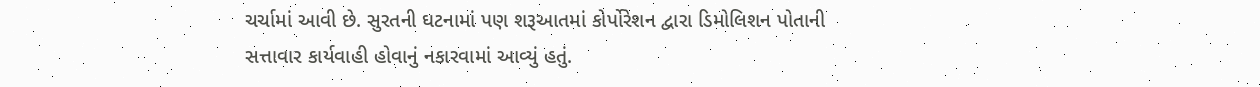ચર્ચામાં આવી છે. સુરતની ઘટનામાં પણ શરૂઆતમાં કોર્પોરેશન દ્વારા ડિમોલિશન પોતાની સત્તાવાર કાર્યવાહી હોવાનું નકારવામાં આવ્યું હતું.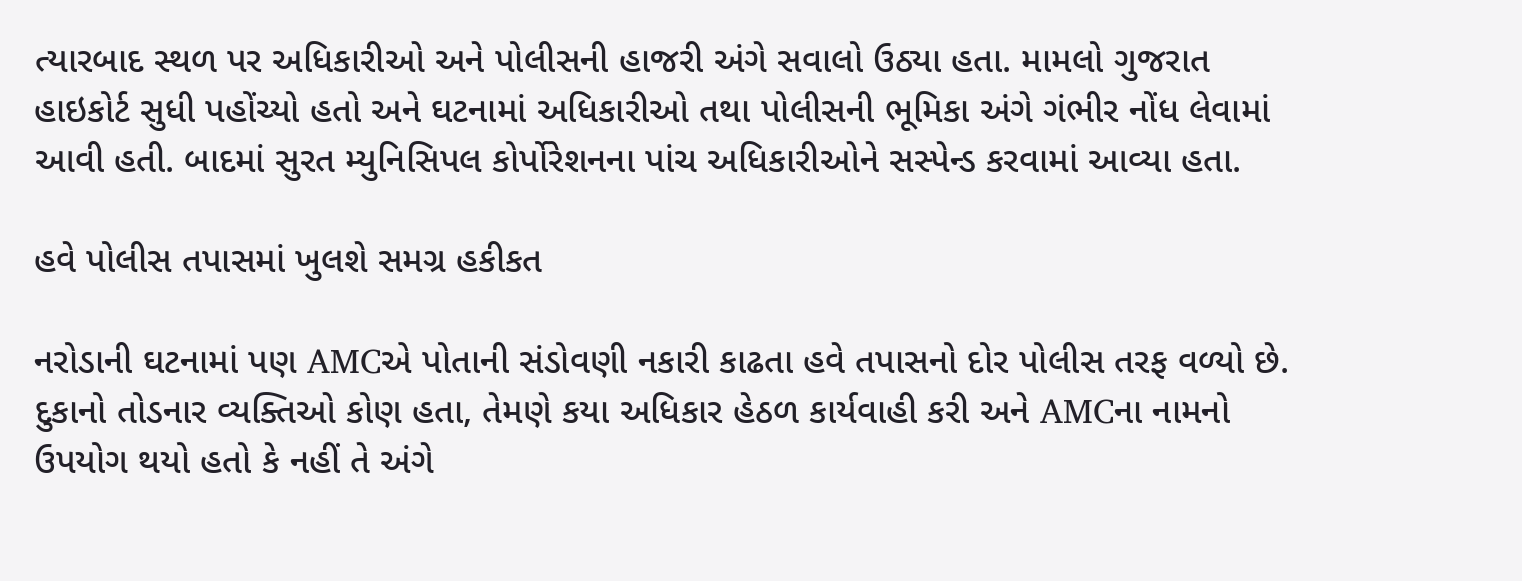ત્યારબાદ સ્થળ પર અધિકારીઓ અને પોલીસની હાજરી અંગે સવાલો ઉઠ્યા હતા. મામલો ગુજરાત હાઇકોર્ટ સુધી પહોંચ્યો હતો અને ઘટનામાં અધિકારીઓ તથા પોલીસની ભૂમિકા અંગે ગંભીર નોંધ લેવામાં આવી હતી. બાદમાં સુરત મ્યુનિસિપલ કોર્પોરેશનના પાંચ અધિકારીઓને સસ્પેન્ડ કરવામાં આવ્યા હતા.

હવે પોલીસ તપાસમાં ખુલશે સમગ્ર હકીકત

નરોડાની ઘટનામાં પણ AMCએ પોતાની સંડોવણી નકારી કાઢતા હવે તપાસનો દોર પોલીસ તરફ વળ્યો છે. દુકાનો તોડનાર વ્યક્તિઓ કોણ હતા, તેમણે કયા અધિકાર હેઠળ કાર્યવાહી કરી અને AMCના નામનો ઉપયોગ થયો હતો કે નહીં તે અંગે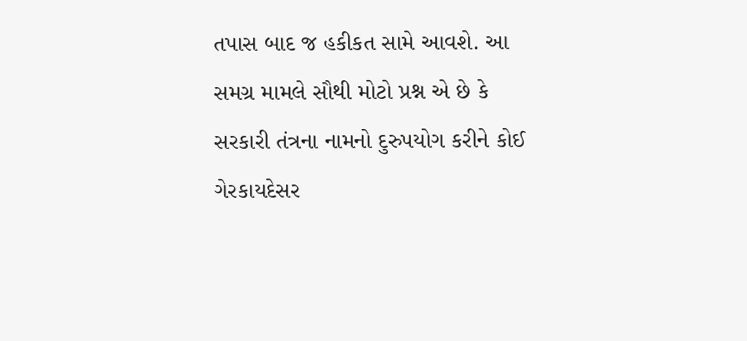તપાસ બાદ જ હકીકત સામે આવશે. આ સમગ્ર મામલે સૌથી મોટો પ્રશ્ન એ છે કે સરકારી તંત્રના નામનો દુરુપયોગ કરીને કોઈ ગેરકાયદેસર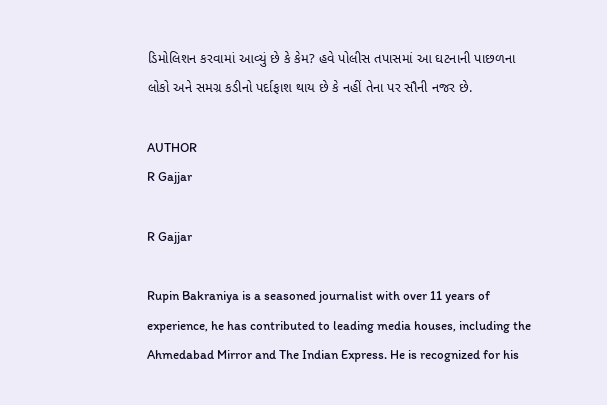ડિમોલિશન કરવામાં આવ્યું છે કે કેમ? હવે પોલીસ તપાસમાં આ ઘટનાની પાછળના લોકો અને સમગ્ર કડીનો પર્દાફાશ થાય છે કે નહીં તેના પર સૌની નજર છે.

AUTHOR
R Gajjar

R Gajjar

Rupin Bakraniya is a seasoned journalist with over 11 years of experience, he has contributed to leading media houses, including the Ahmedabad Mirror and The Indian Express. He is recognized for his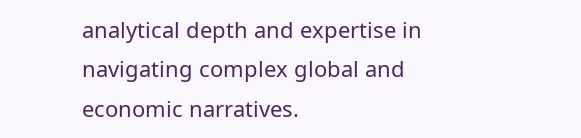analytical depth and expertise in navigating complex global and economic narratives.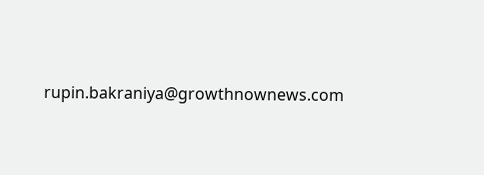rupin.bakraniya@growthnownews.com